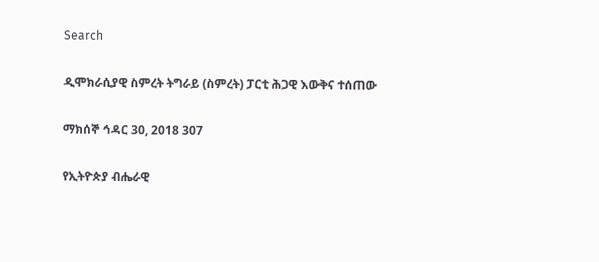Search

ዲሞክራሲያዊ ስምረት ትግራይ (ስምረት) ፓርቲ ሕጋዊ እውቅና ተሰጠው

ማክሰኞ ኅዳር 30, 2018 307

የኢትዮጵያ ብሔራዊ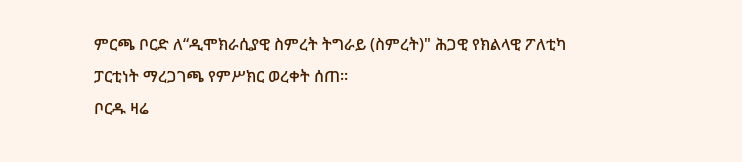ምርጫ ቦርድ ለ“ዲሞክራሲያዊ ስምረት ትግራይ (ስምረት)" ሕጋዊ የክልላዊ ፖለቲካ ፓርቲነት ማረጋገጫ የምሥክር ወረቀት ሰጠ።
ቦርዱ ዛሬ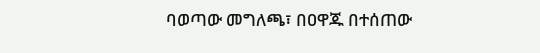ባወጣው መግለጫ፣ በዐዋጁ በተሰጠው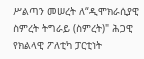ሥልጣን መሠረት ለ“ዲሞክራሲያዊ ስምረት ትግራይ (ስምረት)" ሕጋዊ የክልላዊ ፖለቲካ ፓርቲነት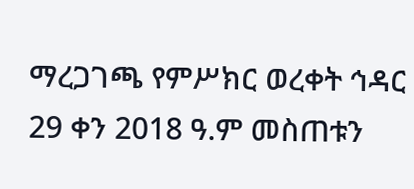ማረጋገጫ የምሥክር ወረቀት ኅዳር 29 ቀን 2018 ዓ.ም መስጠቱን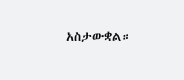አስታውቋል።